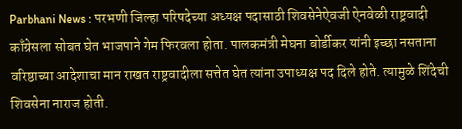Parbhani News : परभणी जिल्हा परिषदेच्या अध्यक्ष पदासाठी शिवसेनेऐवजी ऐनवेळी राष्ट्रवादी काँग्रेसला सोबत घेत भाजपाने गेम फिरवला होता. पालकमंत्री मेघना बोर्डीकर यांनी इच्छा नसताना वरिष्ठाच्या आदेशाचा मान राखत राष्ट्रवादीला सत्तेत घेत त्यांना उपाध्यक्ष पद दिले होते. त्यामुळे शिंदेची शिवसेना नाराज होती.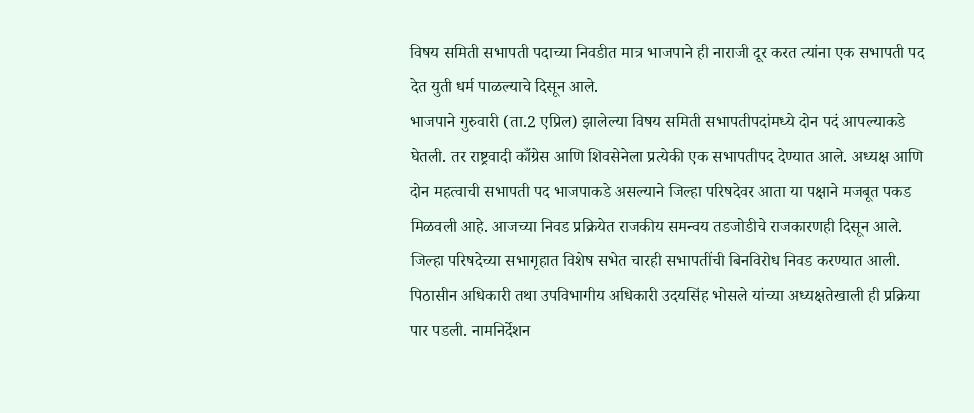विषय समिती सभापती पदाच्या निवडीत मात्र भाजपाने ही नाराजी दूर करत त्यांना एक सभापती पद देत युती धर्म पाळल्याचे दिसून आले.
भाजपाने गुरुवारी (ता.2 एप्रिल) झालेल्या विषय समिती सभापतीपदांमध्ये दोन पदं आपल्याकडे घेतली. तर राष्ट्रवादी काँग्रेस आणि शिवसेनेला प्रत्येकी एक सभापतीपद देण्यात आले. अध्यक्ष आणि दोन महत्वाची सभापती पद भाजपाकडे असल्याने जिल्हा परिषदेवर आता या पक्षाने मजबूत पकड मिळवली आहे. आजच्या निवड प्रक्रियेत राजकीय समन्वय तडजोडीचे राजकारणही दिसून आले.
जिल्हा परिषदेच्या सभागृहात विशेष सभेत चारही सभापतींची बिनविरोध निवड करण्यात आली. पिठासीन अधिकारी तथा उपविभागीय अधिकारी उदयसिंह भोसले यांच्या अध्यक्षतेखाली ही प्रक्रिया पार पडली. नामनिर्देशन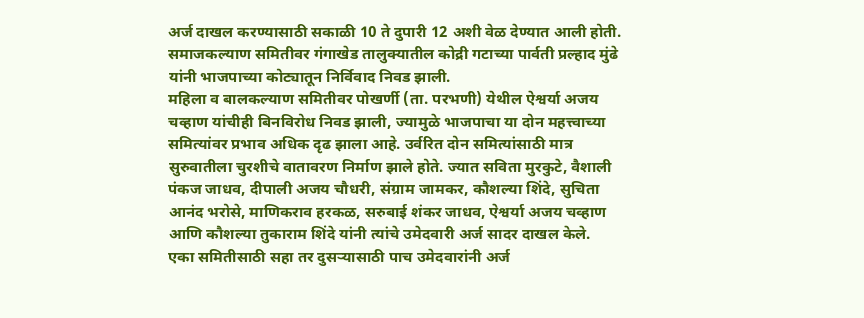अर्ज दाखल करण्यासाठी सकाळी 10 ते दुपारी 12 अशी वेळ देण्यात आली होती. समाजकल्याण समितीवर गंगाखेड तालुक्यातील कोद्री गटाच्या पार्वती प्रल्हाद मुंढे यांनी भाजपाच्या कोट्यातून निर्विवाद निवड झाली.
महिला व बालकल्याण समितीवर पोखर्णी (ता. परभणी) येथील ऐश्वर्या अजय चव्हाण यांचीही बिनविरोध निवड झाली, ज्यामुळे भाजपाचा या दोन महत्त्वाच्या समित्यांवर प्रभाव अधिक दृढ झाला आहे. उर्वरित दोन समित्यांसाठी मात्र सुरुवातीला चुरशीचे वातावरण निर्माण झाले होते. ज्यात सविता मुरकुटे, वैशाली पंकज जाधव, दीपाली अजय चौधरी, संग्राम जामकर, कौशल्या शिंदे, सुचिता आनंद भरोसे, माणिकराव हरकळ, सरुबाई शंकर जाधव, ऐश्वर्या अजय चव्हाण आणि कौशल्या तुकाराम शिंदे यांनी त्यांचे उमेदवारी अर्ज सादर दाखल केले.
एका समितीसाठी सहा तर दुसऱ्यासाठी पाच उमेदवारांनी अर्ज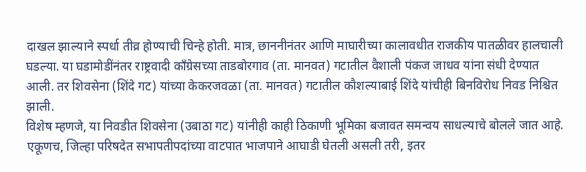दाखल झाल्याने स्पर्धा तीव्र होण्याची चिन्हे होती. मात्र, छाननीनंतर आणि माघारीच्या कालावधीत राजकीय पातळीवर हालचाली घडल्या. या घडामोडींनंतर राष्ट्रवादी काँग्रेसच्या ताडबोरगाव (ता. मानवत) गटातील वैशाली पंकज जाधव यांना संधी देण्यात आली. तर शिवसेना (शिंदे गट) यांच्या केकरजवळा (ता. मानवत) गटातील कौशल्याबाई शिंदे यांचीही बिनविरोध निवड निश्चित झाली.
विशेष म्हणजे, या निवडीत शिवसेना (उबाठा गट) यांनीही काही ठिकाणी भूमिका बजावत समन्वय साधल्याचे बोलले जात आहे. एकूणच, जिल्हा परिषदेत सभापतीपदांच्या वाटपात भाजपाने आघाडी घेतली असली तरी, इतर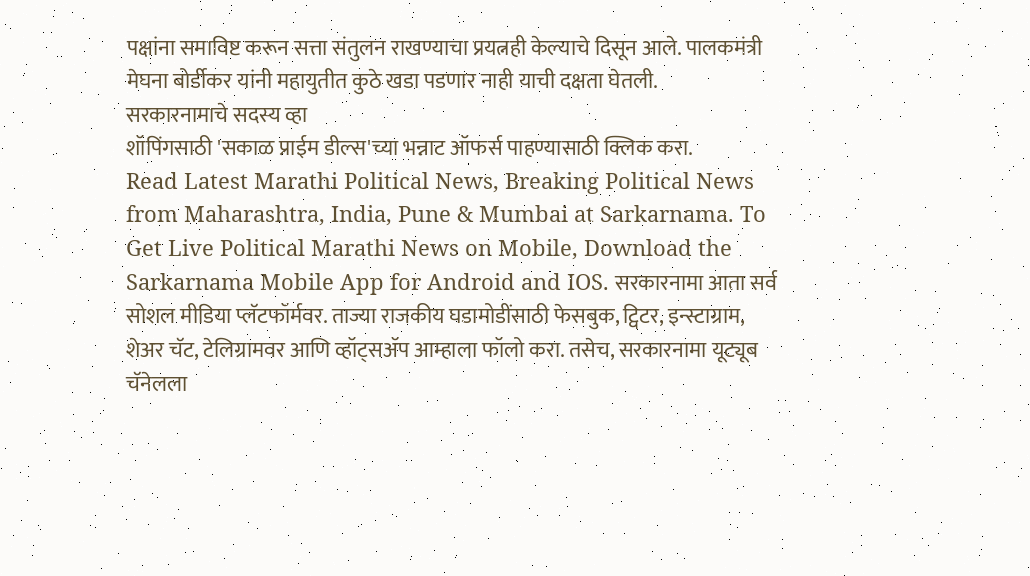पक्षांना समाविष्ट करून सत्ता संतुलन राखण्याचा प्रयत्नही केल्याचे दिसून आले. पालकमंत्री मेघना बोर्डीकर यांनी महायुतीत कुठे खडा पडणार नाही याची दक्षता घेतली.
सरकारनामाचे सदस्य व्हा
शॉपिंगसाठी 'सकाळ प्राईम डील्स'च्या भन्नाट ऑफर्स पाहण्यासाठी क्लिक करा.
Read Latest Marathi Political News, Breaking Political News from Maharashtra, India, Pune & Mumbai at Sarkarnama. To Get Live Political Marathi News on Mobile, Download the Sarkarnama Mobile App for Android and IOS. सरकारनामा आता सर्व सोशल मीडिया प्लॅटफॉर्मवर. ताज्या राजकीय घडामोडींसाठी फेसबुक, ट्विटर, इन्स्टाग्राम, शेअर चॅट, टेलिग्रामवर आणि व्हॉट्सॲप आम्हाला फॉलो करा. तसेच, सरकारनामा यूट्यूब चॅनेलला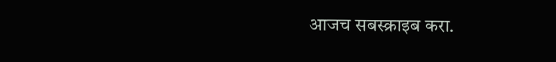आजच सबस्क्राइब करा.